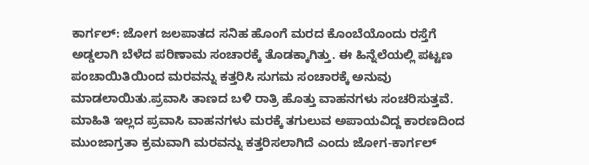ಕಾರ್ಗಲ್: ಜೋಗ ಜಲಪಾತದ ಸನಿಹ ಹೊಂಗೆ ಮರದ ಕೊಂಬೆಯೊಂದು ರಸ್ತೆಗೆ ಅಡ್ಡಲಾಗಿ ಬೆಳೆದ ಪರಿಣಾಮ ಸಂಚಾರಕ್ಕೆ ತೊಡಕ್ಕಾಗಿತ್ತು. ಈ ಹಿನ್ನೆಲೆಯಲ್ಲಿ ಪಟ್ಟಣ ಪಂಚಾಯಿತಿಯಿಂದ ಮರವನ್ನು ಕತ್ತರಿಸಿ ಸುಗಮ ಸಂಚಾರಕ್ಕೆ ಅನುವು ಮಾಡಲಾಯಿತು.ಪ್ರವಾಸಿ ತಾಣದ ಬಳಿ ರಾತ್ರಿ ಹೊತ್ತು ವಾಹನಗಳು ಸಂಚರಿಸುತ್ತವೆ.
ಮಾಹಿತಿ ಇಲ್ಲದ ಪ್ರವಾಸಿ ವಾಹನಗಳು ಮರಕ್ಕೆ ತಗುಲುವ ಅಪಾಯವಿದ್ದ ಕಾರಣದಿಂದ ಮುಂಜಾಗ್ರತಾ ಕ್ರಮವಾಗಿ ಮರವನ್ನು ಕತ್ತರಿಸಲಾಗಿದೆ ಎಂದು ಜೋಗ-ಕಾರ್ಗಲ್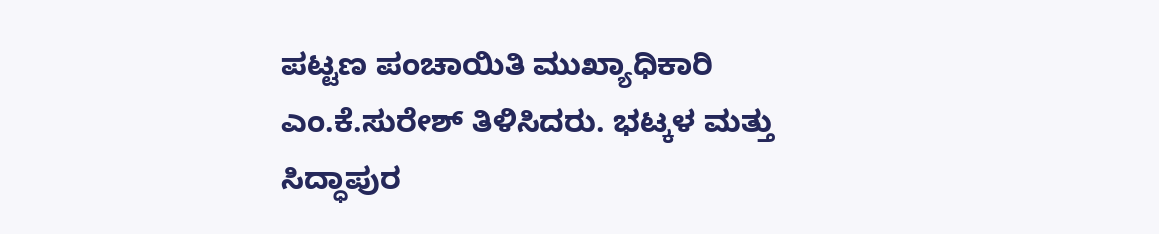ಪಟ್ಟಣ ಪಂಚಾಯಿತಿ ಮುಖ್ಯಾಧಿಕಾರಿ ಎಂ.ಕೆ.ಸುರೇಶ್ ತಿಳಿಸಿದರು. ಭಟ್ಕಳ ಮತ್ತು ಸಿದ್ಧಾಪುರ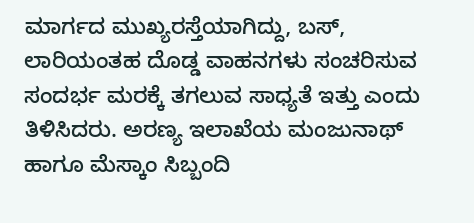ಮಾರ್ಗದ ಮುಖ್ಯರಸ್ತೆಯಾಗಿದ್ದು, ಬಸ್, ಲಾರಿಯಂತಹ ದೊಡ್ಡ ವಾಹನಗಳು ಸಂಚರಿಸುವ ಸಂದರ್ಭ ಮರಕ್ಕೆ ತಗಲುವ ಸಾಧ್ಯತೆ ಇತ್ತು ಎಂದು ತಿಳಿಸಿದರು. ಅರಣ್ಯ ಇಲಾಖೆಯ ಮಂಜುನಾಥ್ ಹಾಗೂ ಮೆಸ್ಕಾಂ ಸಿಬ್ಬಂದಿ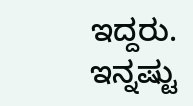ಇದ್ದರು.
ಇನ್ನಷ್ಟು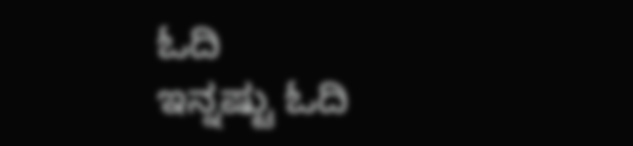ಓದಿ
ಇನ್ನಷ್ಟು ಓದಿ